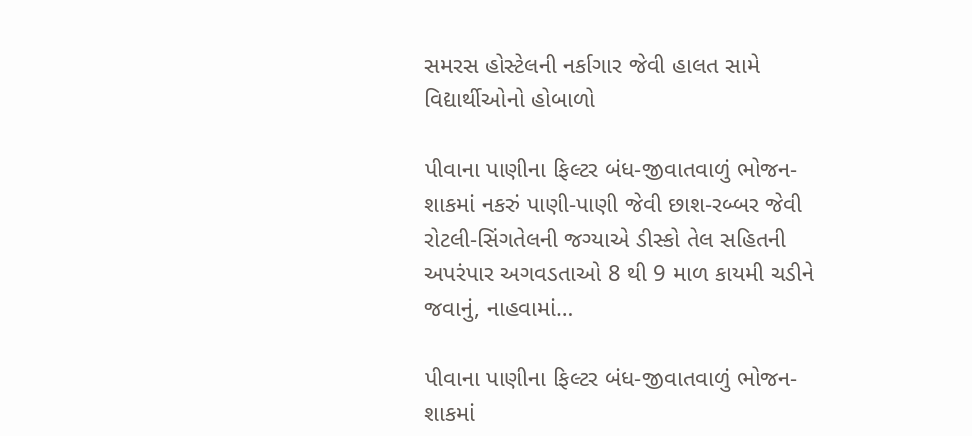સમરસ હોસ્ટેલની નર્કાગાર જેવી હાલત સામે વિદ્યાર્થીઓનો હોબાળો

પીવાના પાણીના ફિલ્ટર બંધ-જીવાતવાળું ભોજન-શાકમાં નકરું પાણી-પાણી જેવી છાશ-રબ્બર જેવી રોટલી-સિંગતેલની જગ્યાએ ડીસ્કો તેલ સહિતની અપરંપાર અગવડતાઓ 8 થી 9 માળ કાયમી ચડીને જવાનું, નાહવામાં…

પીવાના પાણીના ફિલ્ટર બંધ-જીવાતવાળું ભોજન-શાકમાં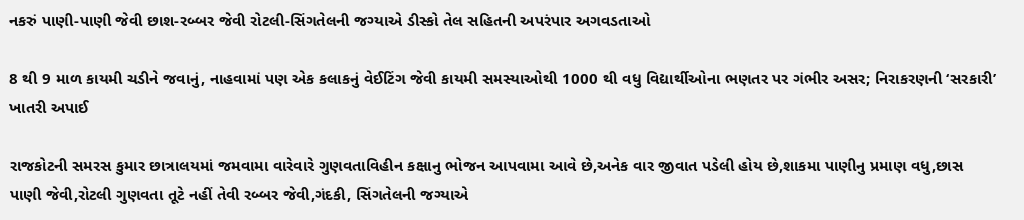નકરું પાણી-પાણી જેવી છાશ-રબ્બર જેવી રોટલી-સિંગતેલની જગ્યાએ ડીસ્કો તેલ સહિતની અપરંપાર અગવડતાઓ

8 થી 9 માળ કાયમી ચડીને જવાનું, નાહવામાં પણ એક કલાકનું વેઈટિંગ જેવી કાયમી સમસ્યાઓથી 1000 થી વધુ વિદ્યાર્થીઓના ભણતર પર ગંભીર અસર; નિરાકરણની ‘સરકારી’ ખાતરી અપાઈ

રાજકોટની સમરસ કુમાર છાત્રાલયમાં જમવામા વારેવારે ગુણવતાવિહીન કક્ષાનુ ભોજન આપવામા આવે છે,અનેક વાર જીવાત પડેલી હોય છે,શાકમા પાણીનુ પ્રમાણ વધુ,છાસ પાણી જેવી,રોટલી ગુણવતા તૂટે નહીં તેવી રબ્બર જેવી,ગંદકી, સિંગતેલની જગ્યાએ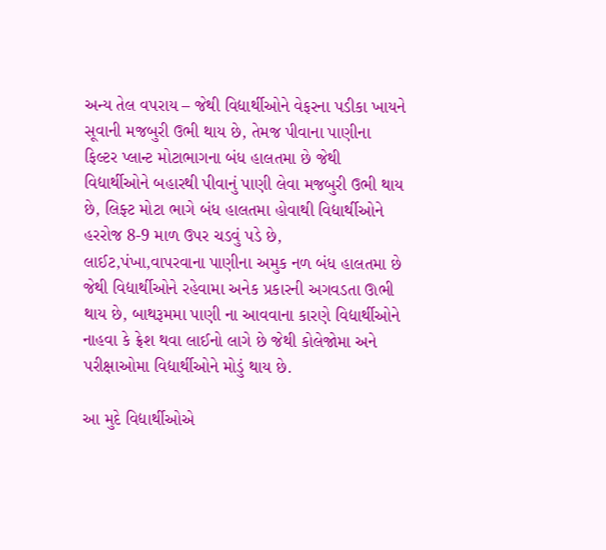અન્ય તેલ વપરાય – જેથી વિદ્યાર્થીઓને વેફરના પડીકા ખાયને સૂવાની મજબુરી ઉભી થાય છે, તેમજ પીવાના પાણીના ફિલ્ટર પ્લાન્ટ મોટાભાગના બંધ હાલતમા છે જેથી વિદ્યાર્થીઓને બહારથી પીવાનું પાણી લેવા મજબુરી ઉભી થાય છે, લિફ્ટ મોટા ભાગે બંધ હાલતમા હોવાથી વિદ્યાર્થીઓને હરરોજ 8-9 માળ ઉપર ચડવું પડે છે, લાઈટ,પંખા,વાપરવાના પાણીના અમુક નળ બંધ હાલતમા છે જેથી વિદ્યાર્થીઓને રહેવામા અનેક પ્રકારની અગવડતા ઊભી થાય છે, બાથરૂમમા પાણી ના આવવાના કારણે વિદ્યાર્થીઓને નાહવા કે ફ્રેશ થવા લાઈનો લાગે છે જેથી કોલેજોમા અને પરીક્ષાઓમા વિદ્યાર્થીઓને મોડું થાય છે.

આ મુદે વિદ્યાર્થીઓએ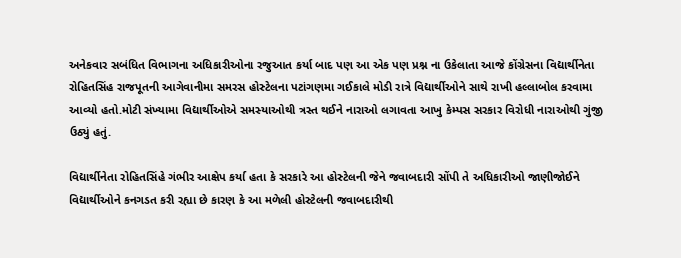અનેકવાર સબંધિત વિભાગના અધિકારીઓના રજુઆત કર્યા બાદ પણ આ એક પણ પ્રશ્ન ના ઉકેલાતા આજે કોંગ્રેસના વિદ્યાર્થીનેતા રોહિતસિંહ રાજપૂતની આગેવાનીમા સમરસ હોસ્ટેલના પટાંગણમા ગઈકાલે મોડી રાત્રે વિદ્યાર્થીઓને સાથે રાખી હલ્લાબોલ કરવામા આવ્યો હતો.મોટી સંખ્યામા વિદ્યાર્થીઓએ સમસ્યાઓથી ત્રસ્ત થઈને નારાઓ લગાવતા આખુ કેમ્પસ સરકાર વિરોધી નારાઓથી ગુંજી ઉઠ્યું હતું.

વિદ્યાર્થીનેતા રોહિતસિંહે ગંભીર આક્ષેપ કર્યા હતા કે સરકારે આ હોસ્ટેલની જેને જવાબદારી સોંપી તે અધિકારીઓ જાણીજોઈને વિદ્યાર્થીઓને કનગડત કરી રહ્યા છે કારણ કે આ મળેલી હોસ્ટેલની જવાબદારીથી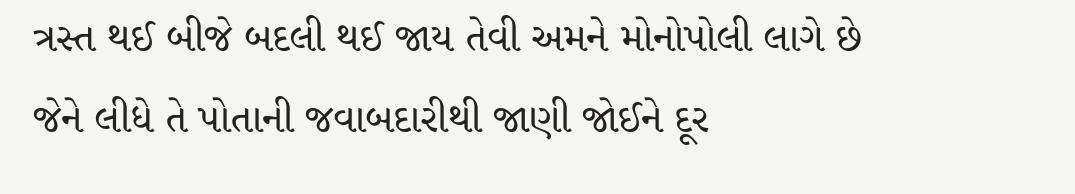ત્રસ્ત થઈ બીજે બદલી થઈ જાય તેવી અમને મોનોપોલી લાગે છે જેને લીધે તે પોતાની જવાબદારીથી જાણી જોઈને દૂર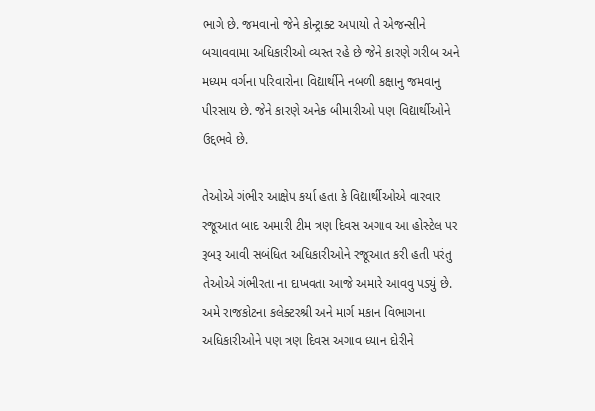ભાગે છે. જમવાનો જેને કોન્ટ્રાક્ટ અપાયો તે એજન્સીને બચાવવામા અધિકારીઓ વ્યસ્ત રહે છે જેને કારણે ગરીબ અને મધ્યમ વર્ગના પરિવારોના વિદ્યાર્થીને નબળી કક્ષાનુ જમવાનુ પીરસાય છે. જેને કારણે અનેક બીમારીઓ પણ વિદ્યાર્થીઓને ઉદ્દભવે છે.

તેઓએ ગંભીર આક્ષેપ કર્યા હતા કે વિદ્યાર્થીઓએ વારવાર રજૂઆત બાદ અમારી ટીમ ત્રણ દિવસ અગાવ આ હોસ્ટેલ પર રૂબરૂ આવી સબંધિત અધિકારીઓને રજૂઆત કરી હતી પરંતુ તેઓએ ગંભીરતા ના દાખવતા આજે અમારે આવવુ પડ્યું છે. અમે રાજકોટના કલેક્ટરશ્રી અને માર્ગ મકાન વિભાગના અધિકારીઓને પણ ત્રણ દિવસ અગાવ ધ્યાન દોરીને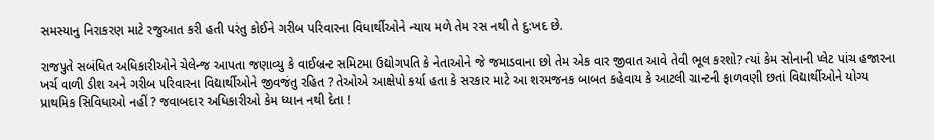સમસ્યાનુ નિરાકરણ માટે રજુઆત કરી હતી પરંતુ કોઈને ગરીબ પરિવારના વિધાર્થીઓને ન્યાય મળે તેમ રસ નથી તે દુ:ખદ છે.

રાજપુતે સબંધિત અધિકારીઓને ચેલેન્જ આપતા જણાવ્યુ કે વાઈબ્રન્ટ સમિટમા ઉદ્યોગપતિ કે નેતાઓને જે જમાડવાના છો તેમ એક વાર જીવાત આવે તેવી ભૂલ કરશો? ત્યાં કેમ સોનાની પ્લેટ પાંચ હજારના ખર્ચ વાળી ડીશ અને ગરીબ પરિવારના વિદ્યાર્થીઓને જીવજંતુ રહિત ? તેઓએ આક્ષેપો કર્યા હતા કે સરકાર માટે આ શરમજનક બાબત કહેવાય કે આટલી ગ્રાન્ટની ફાળવણી છતાં વિદ્યાર્થીઓને યોગ્ય પ્રાથમિક સિવિધાઓ નહીં ? જવાબદાર અધિકારીઓ કેમ ધ્યાન નથી દેતા !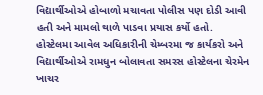વિદ્યાર્થીઓએ હોબાળો મચાવતા પોલીસ પણ દોડી આવી હતી અને મામલો થાળે પાડવા પ્રયાસ કર્યો હતો. હોસ્ટેલમા આવેલ અધિકારીની ચેમ્બરમા જ કાર્યકરો અને વિદ્યાર્થીઓએ રામધુન બોલાવતા સમરસ હોસ્ટેલના ચેરમેન ખાચર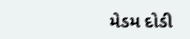મેડમ દોડી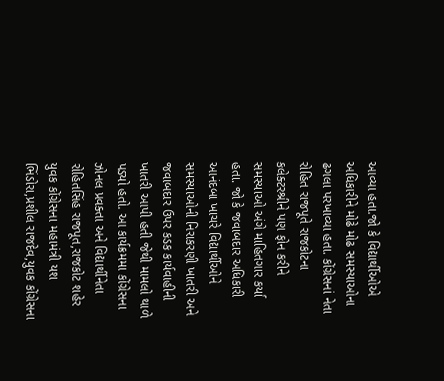આવ્યા હતા.જો કે વિદ્યાર્થીઓએ અધિકારીને મોઢે મોઢ સમસ્યાઓના ઢગલા પરખાવ્યા હતા. કોંગ્રેસનાં નેતા રોહિત રાજપૂતે રાજકોટના કલેક્ટરશ્રીને પણ ફોન કરીને સમસ્યાઓ અંગે માહિતગાર કર્યા હતા. જો કે જવાબદાર અધિકારી આનંદબા ખાચરે વિદ્યાર્થીઓને સમસ્યાઓની નિરાકરણી ખાતરી અને જવાબદાર ઉપર કડક કાર્યવાહીની ખાતરી આપી હતી જેથી મામલો થાળે પડ્યો હતો. આ કાર્યક્રમમા કોંગ્રેસના ઝોનલ પ્રવક્તા અને વિદ્યાર્થીનેતા રોહિતસિંહ રાજપૂત,રાજકોટ શહેર યુવક કોંગ્રેસના મહામંત્રી યશ ભિંડોરા,પ્રશીલ રાજદેવ,યુવક કોંગ્રેસના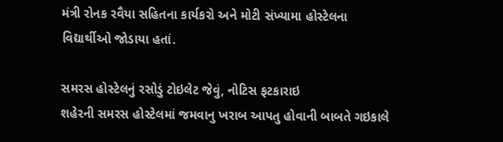મંત્રી રોનક રવૈયા સહિતના કાર્યકરો અને મોટી સંખ્યામા હોસ્ટેલના વિદ્યાર્થીઓ જોડાયા હતાં.

સમરસ હોસ્ટેલનું રસોડું ટોઇલેટ જેવું, નોટિસ ફટકારાઇ
શહેરની સમરસ હોસ્ટેલમાં જમવાનુ ખરાબ આપતુ હોવાની બાબતે ગઇકાલે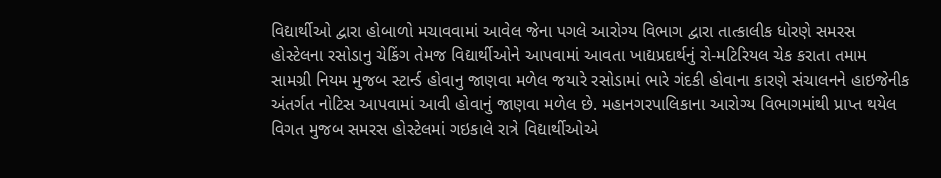વિદ્યાર્થીઓ દ્વારા હોબાળો મચાવવામાં આવેલ જેના પગલે આરોગ્ય વિભાગ દ્વારા તાત્કાલીક ધોરણે સમરસ હોસ્ટેલના રસોડાનુ ચેકિંગ તેમજ વિદ્યાર્થીઓને આપવામાં આવતા ખાદ્યપ્રદાર્થનું રો-મટિરિયલ ચેક કરાતા તમામ સામગ્રી નિયમ મુજબ સ્ટાર્ન્ડ હોવાનુ જાણવા મળેલ જયારે રસોડામાં ભારે ગંદકી હોવાના કારણે સંચાલનને હાઇજેનીક અંતર્ગત નોટિસ આપવામાં આવી હોવાનું જાણવા મળેલ છે. મહાનગરપાલિકાના આરોગ્ય વિભાગમાંથી પ્રાપ્ત થયેલ વિગત મુજબ સમરસ હોસ્ટેલમાં ગઇકાલે રાત્રે વિદ્યાર્થીઓએ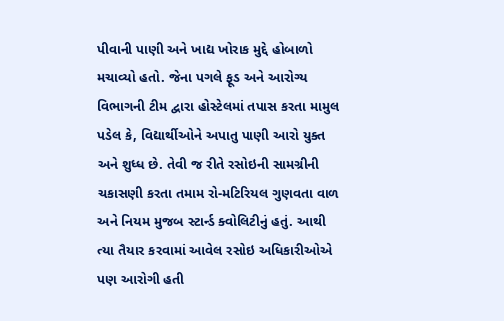પીવાની પાણી અને ખાદ્ય ખોરાક મુદ્દે હોબાળો મચાવ્યો હતો. જેના પગલે ફૂડ અને આરોગ્ય વિભાગની ટીમ દ્વારા હોસ્ટેલમાં તપાસ કરતા મામુલ પડેલ કે, વિદ્યાર્થીઓને અપાતુ પાણી આરો યુક્ત અને શુધ્ધ છે. તેવી જ રીતે રસોઇની સામગ્રીની ચકાસણી કરતા તમામ રો-મટિરિયલ ગુણવતા વાળ અને નિયમ મુજબ સ્ટાર્ન્ડ ક્વોલિટીનું હતું. આથી ત્યા તૈયાર કરવામાં આવેલ રસોઇ અધિકારીઓએ પણ આરોગી હતી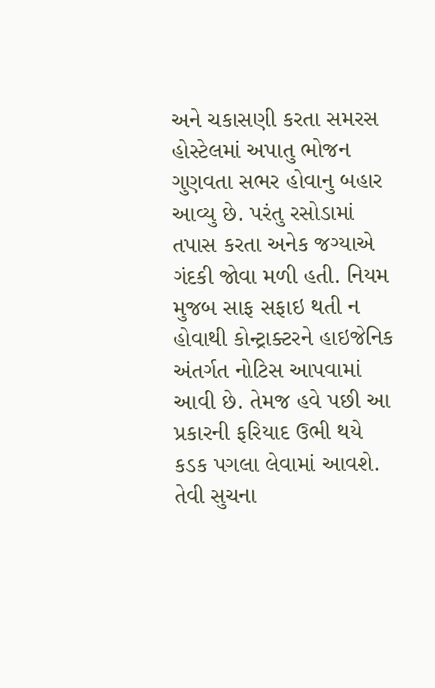અને ચકાસણી કરતા સમરસ હોસ્ટેલમાં અપાતુ ભોજન ગુણવતા સભર હોવાનુ બહાર આવ્યુ છે. પરંતુ રસોડામાં તપાસ કરતા અનેક જગ્યાએ ગંદકી જોવા મળી હતી. નિયમ મુજબ સાફ સફાઇ થતી ન હોવાથી કોન્ટ્રાક્ટરને હાઇજેનિક અંતર્ગત નોટિસ આપવામાં આવી છે. તેમજ હવે પછી આ પ્રકારની ફરિયાદ ઉભી થયે કડક પગલા લેવામાં આવશે. તેવી સુચના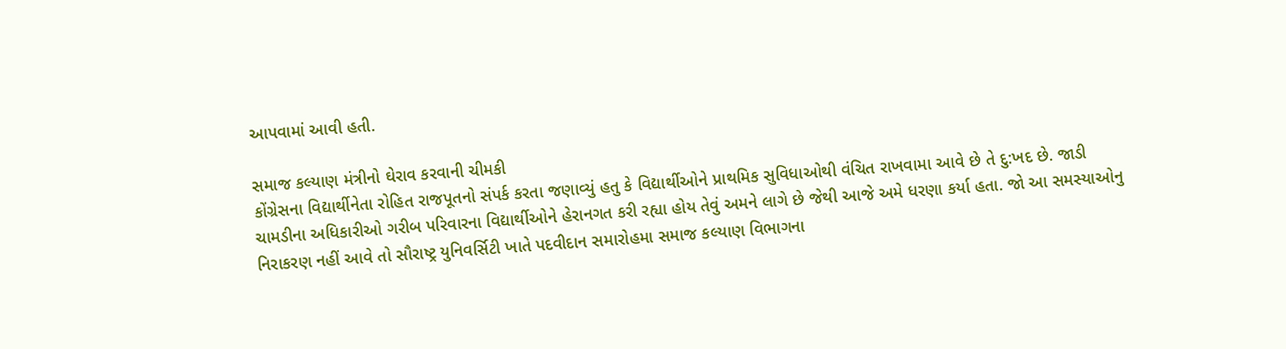આપવામાં આવી હતી.

સમાજ કલ્યાણ મંત્રીનો ઘેરાવ કરવાની ચીમકી
કોંગ્રેસના વિદ્યાર્થીનેતા રોહિત રાજપૂતનો સંપર્ક કરતા જણાવ્યું હતુ કે વિદ્યાર્થીઓને પ્રાથમિક સુવિધાઓથી વંચિત રાખવામા આવે છે તે દુ:ખદ છે. જાડી ચામડીના અધિકારીઓ ગરીબ પરિવારના વિદ્યાર્થીઓને હેરાનગત કરી રહ્યા હોય તેવું અમને લાગે છે જેથી આજે અમે ધરણા કર્યા હતા. જો આ સમસ્યાઓનુ નિરાકરણ નહીં આવે તો સૌરાષ્ટ્ર યુનિવર્સિટી ખાતે પદવીદાન સમારોહમા સમાજ કલ્યાણ વિભાગના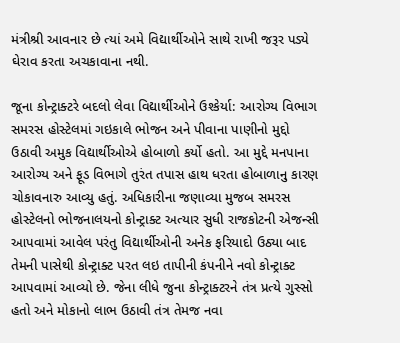મંત્રીશ્રી આવનાર છે ત્યાં અમે વિદ્યાર્થીઓને સાથે રાખી જરૂર પડ્યે ઘેરાવ કરતા અચકાવાના નથી.

જૂના કોન્ટ્રાક્ટરે બદલો લેવા વિદ્યાર્થીઓને ઉશ્કેર્યા: આરોગ્ય વિભાગ
સમરસ હોસ્ટેલમાં ગઇકાલે ભોજન અને પીવાના પાણીનો મુદ્દો ઉઠાવી અમુક વિદ્યાર્થીઓએ હોબાળો કર્યો હતો. આ મુદ્દે મનપાના આરોગ્ય અને ફૂડ વિભાગે તુરંત તપાસ હાથ ધરતા હોબાળાનુ કારણ ચોકાવનારુ આવ્યુ હતું. અધિકારીના જણાવ્યા મુજબ સમરસ હોસ્ટેલનો ભોજનાલયનો કોન્ટ્રાક્ટ અત્યાર સુધી રાજકોટની એજન્સી આપવામાં આવેલ પરંતુ વિદ્યાર્થીઓની અનેક ફરિયાદો ઉઠ્યા બાદ તેમની પાસેથી કોન્ટ્રાક્ટ પરત લઇ તાપીની કંપનીને નવો કોન્ટ્રાક્ટ આપવામાં આવ્યો છે. જેના લીધે જુના કોન્ટ્રાક્ટરને તંત્ર પ્રત્યે ગુસ્સો હતો અને મોકાનો લાભ ઉઠાવી તંત્ર તેમજ નવા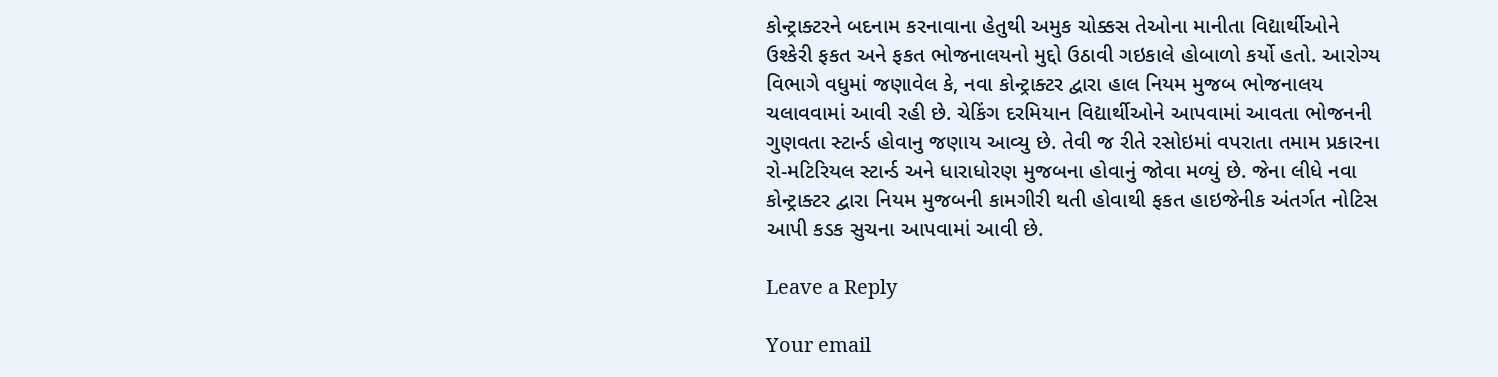કોન્ટ્રાક્ટરને બદનામ કરનાવાના હેતુથી અમુક ચોક્કસ તેઓના માનીતા વિદ્યાર્થીઓને ઉશ્કેરી ફકત અને ફકત ભોજનાલયનો મુદ્દો ઉઠાવી ગઇકાલે હોબાળો કર્યો હતો. આરોગ્ય વિભાગે વધુમાં જણાવેલ કે, નવા કોન્ટ્રાક્ટર દ્વારા હાલ નિયમ મુજબ ભોજનાલય ચલાવવામાં આવી રહી છે. ચેકિંગ દરમિયાન વિદ્યાર્થીઓને આપવામાં આવતા ભોજનની ગુણવતા સ્ટાર્ન્ડ હોવાનુ જણાય આવ્યુ છે. તેવી જ રીતે રસોઇમાં વપરાતા તમામ પ્રકારના રો-મટિરિયલ સ્ટાર્ન્ડ અને ધારાધોરણ મુજબના હોવાનું જોવા મળ્યું છે. જેના લીધે નવા કોન્ટ્રાક્ટર દ્વારા નિયમ મુજબની કામગીરી થતી હોવાથી ફકત હાઇજેનીક અંતર્ગત નોટિસ આપી કડક સુચના આપવામાં આવી છે.

Leave a Reply

Your email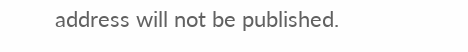address will not be published.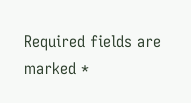Required fields are marked *